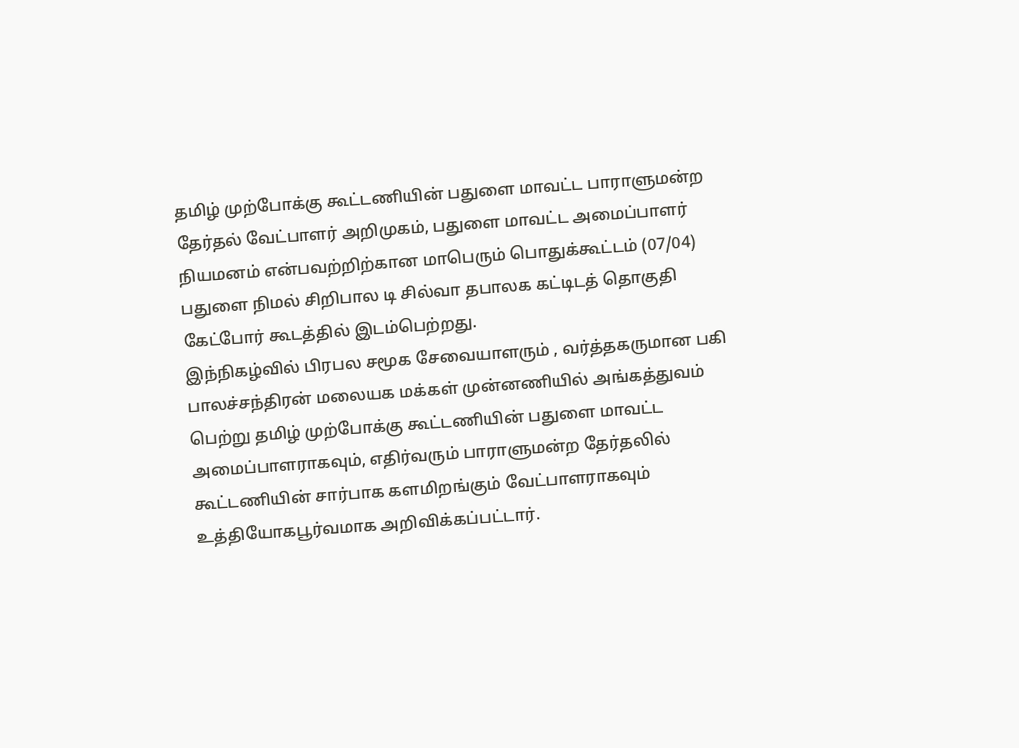தமிழ் முற்போக்கு கூட்டணியின் பதுளை மாவட்ட பாராளுமன்ற தேர்தல் வேட்பாளர் அறிமுகம், பதுளை மாவட்ட அமைப்பாளர் நியமனம் என்பவற்றிற்கான மாபெரும் பொதுக்கூட்டம் (07/04) பதுளை நிமல் சிறிபால டி சில்வா தபாலக கட்டிடத் தொகுதி கேட்போர் கூடத்தில் இடம்பெற்றது.
இந்நிகழ்வில் பிரபல சமூக சேவையாளரும் , வர்த்தகருமான பகி பாலச்சந்திரன் மலையக மக்கள் முன்னணியில் அங்கத்துவம் பெற்று தமிழ் முற்போக்கு கூட்டணியின் பதுளை மாவட்ட அமைப்பாளராகவும், எதிர்வரும் பாராளுமன்ற தேர்தலில் கூட்டணியின் சார்பாக களமிறங்கும் வேட்பாளராகவும் உத்தியோகபூர்வமாக அறிவிக்கப்பட்டார்.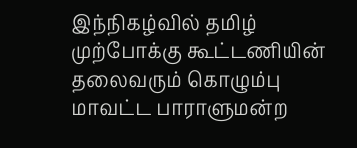இந்நிகழ்வில் தமிழ் முற்போக்கு கூட்டணியின் தலைவரும் கொழும்பு மாவட்ட பாராளுமன்ற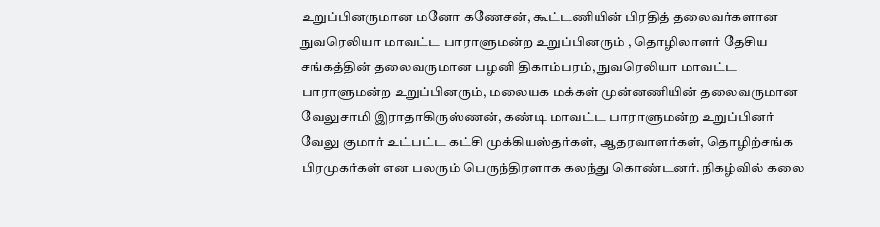உறுப்பினருமான மனோ கணேசன், கூட்டணியின் பிரதித் தலைவர்களான நுவரெலியா மாவட்ட பாராளுமன்ற உறுப்பினரும் , தொழிலாளர் தேசிய சங்கத்தின் தலைவருமான பழனி திகாம்பரம், நுவரெலியா மாவட்ட பாராளுமன்ற உறுப்பினரும், மலையக மக்கள் முன்னணியின் தலைவருமான வேலுசாமி இராதாகிருஸ்ணன், கண்டி மாவட்ட பாராளுமன்ற உறுப்பினர் வேலு குமார் உட்பட்ட கட்சி முக்கியஸ்தர்கள், ஆதரவாளர்கள், தொழிற்சங்க பிரமுகர்கள் என பலரும் பெருந்திரளாக கலந்து கொண்டனர். நிகழ்வில் கலை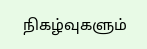நிகழ்வுகளும்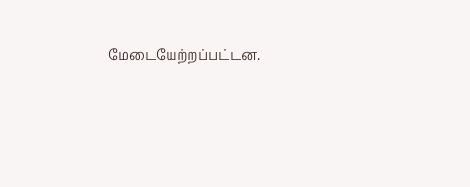மேடையேற்றப்பட்டன.